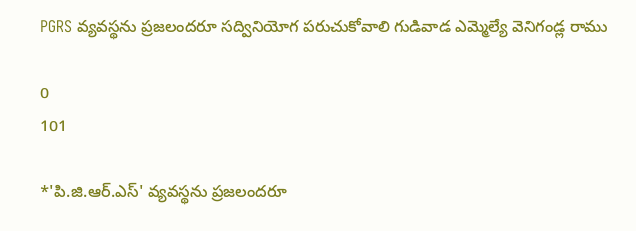PGRS వ్యవస్థను ప్రజలందరూ సద్వినియోగ పరుచుకోవాలి గుడివాడ ఎమ్మెల్యే వెనిగండ్ల రాము

0
101

*'పి.జి.ఆర్.ఎస్' వ్యవస్థను ప్రజలందరూ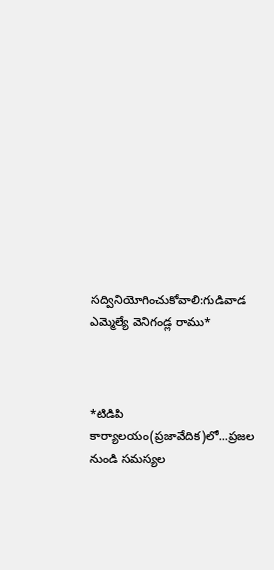సద్వినియోగించుకోవాలి:గుడివాడ ఎమ్మెల్యే వెనిగండ్ల రాము*



*టిడిపి కార్యాలయం(ప్రజావేదిక)లో...ప్రజల నుండి సమస్యల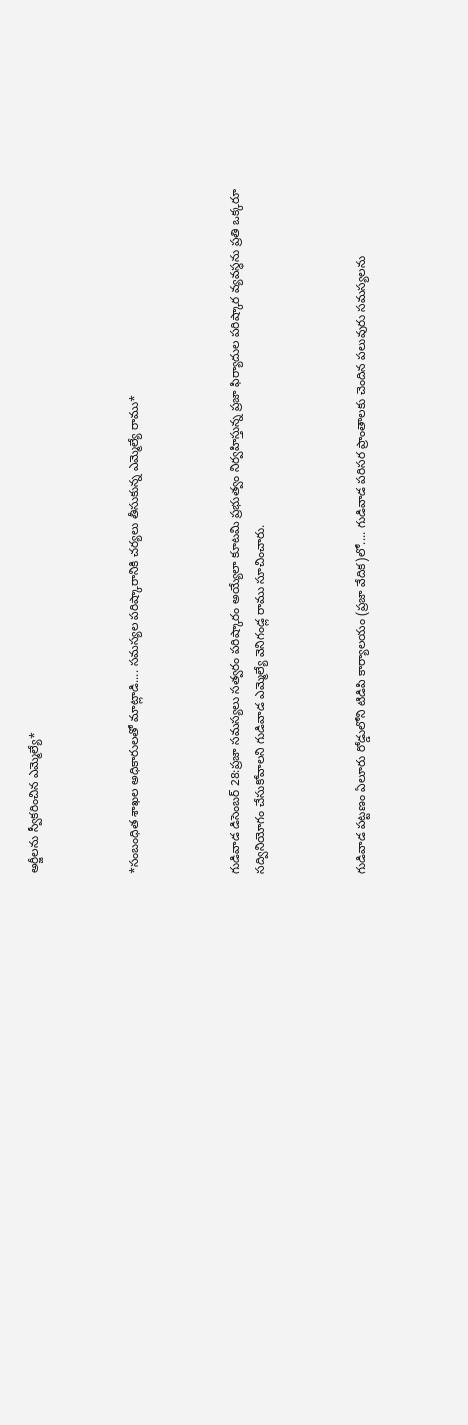అర్జీలను స్వీకరించిన ఎమ్మెల్యే*



*సంబంధిత శాఖల అధికారులతో మాట్లాడి.... సమస్యల పరిష్కారానికి చర్యలు తీసుకున్న ఎమ్మెల్యే రాము*



గుడివాడ డిసెంబర్ 28:ప్రజా సమస్యలు సత్వరం పరిష్కారం అయ్యేలా కూటమి ప్రభుత్వం నిర్వహిస్తున్న ప్రజా ఫిర్యాదుల పరిష్కార వ్యవస్థను ప్రతి ఒక్కరూ సద్వినియోగం చేసుకోవాలని గుడివాడ ఎమ్మెల్యే వెనిగండ్ల రాము సూచించారు.



గుడివాడ పట్టణం ఏలూరు రోడ్డులోని టిడిపి కార్యాలయం (ప్రజా వేదిక)లో.... గుడివాడ పరిసర ప్రాంతాలకు చెందిన పలువురు సమస్యలను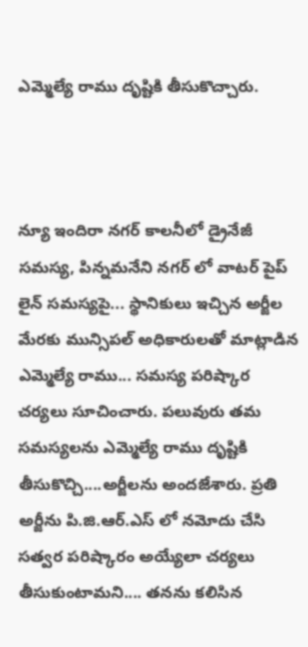ఎమ్మెల్యే రాము దృష్టికి తీసుకొచ్చారు.



న్యూ ఇందిరా నగర్ కాలనీలో డ్రైనేజీ సమస్య, పిన్నమనేని నగర్ లో వాటర్ పైప్ లైన్ సమస్యపై... స్థానికులు ఇచ్చిన అర్జీల మేరకు మున్సిపల్ అధికారులతో మాట్లాడిన ఎమ్మెల్యే రాము... సమస్య పరిష్కార చర్యలు సూచించారు. పలువురు తమ సమస్యలను ఎమ్మెల్యే రాము దృష్టికి తీసుకొచ్చి....అర్జీలను అందజేశారు. ప్రతి అర్జీను పి.జి.ఆర్.ఎస్ లో నమోదు చేసి సత్వర పరిష్కారం అయ్యేలా చర్యలు తీసుకుంటామని.... తనను కలిసిన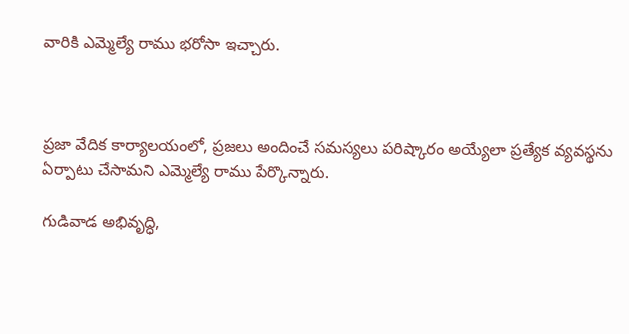వారికి ఎమ్మెల్యే రాము భరోసా ఇచ్చారు.



ప్రజా వేదిక కార్యాలయంలో, ప్రజలు అందించే సమస్యలు పరిష్కారం అయ్యేలా ప్రత్యేక వ్యవస్థను ఏర్పాటు చేసామని ఎమ్మెల్యే రాము పేర్కొన్నారు.

గుడివాడ అభివృద్ధి,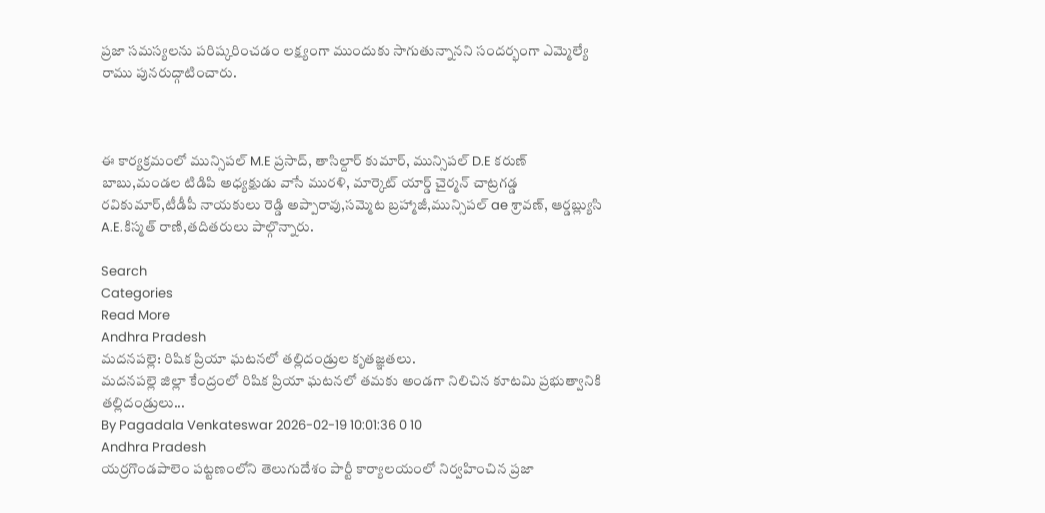ప్రజా సమస్యలను పరిష్కరించడం లక్ష్యంగా ముందుకు సాగుతున్నానని సందర్భంగా ఎమ్మెల్యే రాము పునరుద్గాటించారు.



ఈ కార్యక్రమంలో మున్సిపల్ M.E ప్రసాద్, తాసిల్దార్ కుమార్, మున్సిపల్ D.E కరుణ్ బాబు,మండల టిడిపి అధ్యక్షుడు వాసే మురళి, మార్కెట్ యార్డ్ చైర్మన్ చాట్రగడ్డ రవికుమార్,టీడీపీ నాయకులు రెడ్డి అప్పారావు,సమ్మెట బ్రహ్మాజీ,మున్సిపల్ ae శ్రావణ్, ఆర్డబ్ల్యుసి A.E.కిస్మత్ రాణి,తదితరులు పాల్గొన్నారు.

Search
Categories
Read More
Andhra Pradesh
మదనపల్లె: రిషిక ప్రియా ఘటనలో తల్లిదండ్రుల కృతజ్ఞతలు.
మదనపల్లె జిల్లా కేంద్రంలో రిషిక ప్రియా ఘటనలో తమకు అండగా నిలిచిన కూటమి ప్రభుత్వానికి తల్లిదండ్రులు...
By Pagadala Venkateswar 2026-02-19 10:01:36 0 10
Andhra Pradesh
యర్రగొండపాలెం పట్టణంలోని తెలుగుదేశం పార్టీ కార్యాలయంలో నిర్వహించిన ప్రజా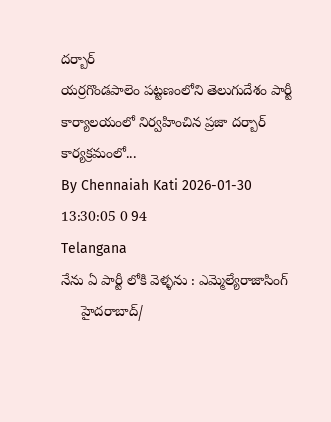దర్బార్
యర్రగొండపాలెం పట్టణంలోని తెలుగుదేశం పార్టీ కార్యాలయంలో నిర్వహించిన ప్రజా దర్బార్ కార్యక్రమంలో...
By Chennaiah Kati 2026-01-30 13:30:05 0 94
Telangana
నేను ఏ పార్టీ లోకి వెళ్ళను : ఎమ్మెల్యేరాజాసింగ్
     హైదరాబాద్/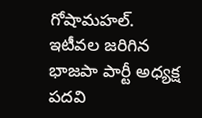గోషామహల్.   ఇటీవల జరిగిన భాజపా పార్టీ అధ్యక్ష పదవి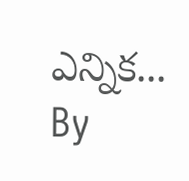ఎన్నిక...
By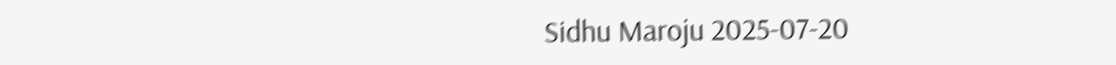Sidhu Maroju 2025-07-20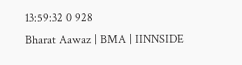13:59:32 0 928
Bharat Aawaz | BMA | IINNSIDE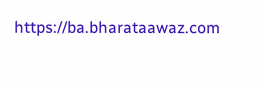https://ba.bharataawaz.com